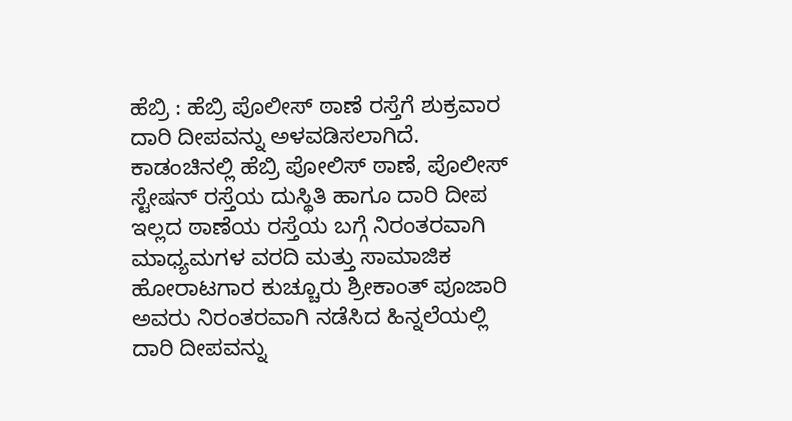ಹೆಬ್ರಿ : ಹೆಬ್ರಿ ಪೊಲೀಸ್ ಠಾಣೆ ರಸ್ತೆಗೆ ಶುಕ್ರವಾರ ದಾರಿ ದೀಪವನ್ನು ಅಳವಡಿಸಲಾಗಿದೆ.
ಕಾಡಂಚಿನಲ್ಲಿ ಹೆಬ್ರಿ ಪೋಲಿಸ್ ಠಾಣೆ, ಪೊಲೀಸ್ ಸ್ಟೇಷನ್ ರಸ್ತೆಯ ದುಸ್ಥಿತಿ ಹಾಗೂ ದಾರಿ ದೀಪ ಇಲ್ಲದ ಠಾಣೆಯ ರಸ್ತೆಯ ಬಗ್ಗೆ ನಿರಂತರವಾಗಿ ಮಾಧ್ಯಮಗಳ ವರದಿ ಮತ್ತು ಸಾಮಾಜಿಕ ಹೋರಾಟಗಾರ ಕುಚ್ಚೂರು ಶ್ರೀಕಾಂತ್ ಪೂಜಾರಿ ಅವರು ನಿರಂತರವಾಗಿ ನಡೆಸಿದ ಹಿನ್ನಲೆಯಲ್ಲಿ ದಾರಿ ದೀಪವನ್ನು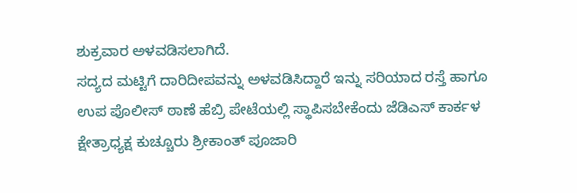ಶುಕ್ರವಾರ ಅಳವಡಿಸಲಾಗಿದೆ.
ಸದ್ಯದ ಮಟ್ಟಿಗೆ ದಾರಿದೀಪವನ್ನು ಅಳವಡಿಸಿದ್ದಾರೆ ಇನ್ನು ಸರಿಯಾದ ರಸ್ತೆ ಹಾಗೂ ಉಪ ಪೊಲೀಸ್ ಠಾಣೆ ಹೆಬ್ರಿ ಪೇಟೆಯಲ್ಲಿ ಸ್ಥಾಪಿಸಬೇಕೆಂದು ಜೆಡಿಎಸ್ ಕಾರ್ಕಳ ಕ್ಷೇತ್ರಾಧ್ಯಕ್ಷ ಕುಚ್ಚೂರು ಶ್ರೀಕಾಂತ್ ಪೂಜಾರಿ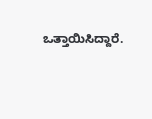ಒತ್ತಾಯಿಸಿದ್ದಾರೆ.